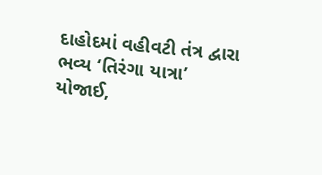દાહોદમાં વહીવટી તંત્ર દ્વારા ભવ્ય ‘તિરંગા યાત્રા’ યોજાઈ,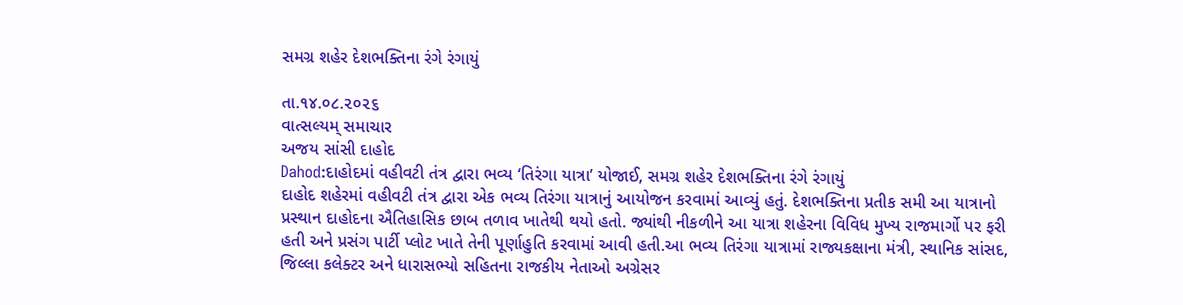સમગ્ર શહેર દેશભક્તિના રંગે રંગાયું

તા.૧૪.૦૮.૨૦૨૬
વાત્સલ્યમ્ સમાચાર
અજય સાંસી દાહોદ
Dahod:દાહોદમાં વહીવટી તંત્ર દ્વારા ભવ્ય ‘તિરંગા યાત્રા’ યોજાઈ, સમગ્ર શહેર દેશભક્તિના રંગે રંગાયું
દાહોદ શહેરમાં વહીવટી તંત્ર દ્વારા એક ભવ્ય તિરંગા યાત્રાનું આયોજન કરવામાં આવ્યું હતું. દેશભક્તિના પ્રતીક સમી આ યાત્રાનો પ્રસ્થાન દાહોદના ઐતિહાસિક છાબ તળાવ ખાતેથી થયો હતો. જ્યાંથી નીકળીને આ યાત્રા શહેરના વિવિધ મુખ્ય રાજમાર્ગો પર ફરી હતી અને પ્રસંગ પાર્ટી પ્લોટ ખાતે તેની પૂર્ણાહુતિ કરવામાં આવી હતી.આ ભવ્ય તિરંગા યાત્રામાં રાજ્યકક્ષાના મંત્રી, સ્થાનિક સાંસદ, જિલ્લા કલેક્ટર અને ધારાસભ્યો સહિતના રાજકીય નેતાઓ અગ્રેસર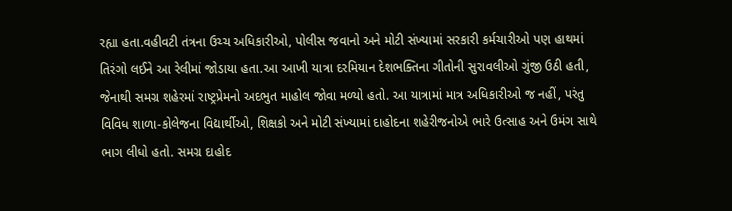રહ્યા હતા.વહીવટી તંત્રના ઉચ્ચ અધિકારીઓ, પોલીસ જવાનો અને મોટી સંખ્યામાં સરકારી કર્મચારીઓ પણ હાથમાં તિરંગો લઈને આ રેલીમાં જોડાયા હતા.આ આખી યાત્રા દરમિયાન દેશભક્તિના ગીતોની સુરાવલીઓ ગુંજી ઉઠી હતી, જેનાથી સમગ્ર શહેરમાં રાષ્ટ્રપ્રેમનો અદભુત માહોલ જોવા મળ્યો હતો. આ યાત્રામાં માત્ર અધિકારીઓ જ નહીં, પરંતુ વિવિધ શાળા-કોલેજના વિદ્યાર્થીઓ, શિક્ષકો અને મોટી સંખ્યામાં દાહોદના શહેરીજનોએ ભારે ઉત્સાહ અને ઉમંગ સાથે ભાગ લીધો હતો. સમગ્ર દાહોદ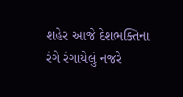શહેર આજે દેશભક્તિના રંગે રંગાયેલું નજરે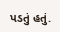પડતું હતું.